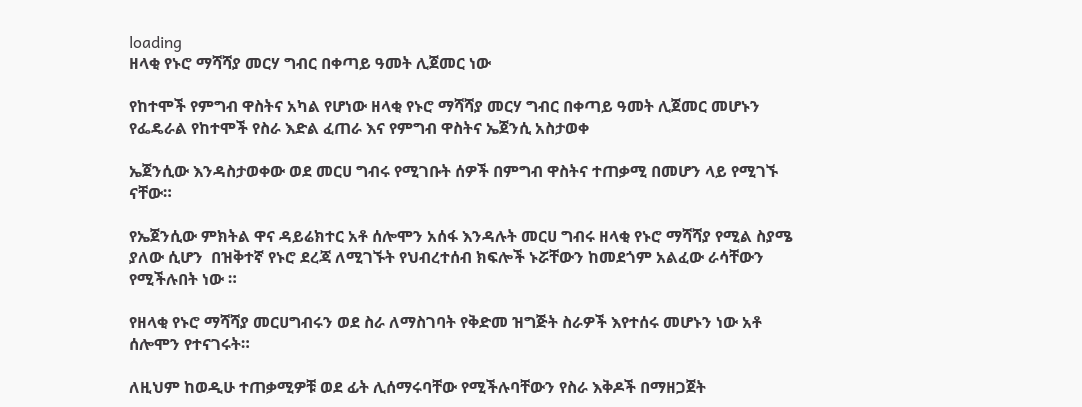loading
ዘላቂ የኑሮ ማሻሻያ መርሃ ግብር በቀጣይ ዓመት ሊጀመር ነው

የከተሞች የምግብ ዋስትና አካል የሆነው ዘላቂ የኑሮ ማሻሻያ መርሃ ግብር በቀጣይ ዓመት ሊጀመር መሆኑን የፌዴራል የከተሞች የስራ እድል ፈጠራ እና የምግብ ዋስትና ኤጀንሲ አስታወቀ

ኤጀንሲው እንዳስታወቀው ወደ መርሀ ግብሩ የሚገቡት ሰዎች በምግብ ዋስትና ተጠቃሚ በመሆን ላይ የሚገኙ ናቸው።

የኤጀንሲው ምክትል ዋና ዳይሬክተር አቶ ሰሎሞን አሰፋ እንዳሉት መርሀ ግብሩ ዘላቂ የኑሮ ማሻሻያ የሚል ስያሜ ያለው ሲሆን  በዝቅተኛ የኑሮ ደረጃ ለሚገኙት የህብረተሰብ ክፍሎች ኑሯቸውን ከመደጎም አልፈው ራሳቸውን የሚችሉበት ነው ።

የዘላቂ የኑሮ ማሻሻያ መርሀግብሩን ወደ ስራ ለማስገባት የቅድመ ዝግጅት ስራዎች እየተሰሩ መሆኑን ነው አቶ ሰሎሞን የተናገሩት።

ለዚህም ከወዲሁ ተጠቃሚዎቹ ወደ ፊት ሊሰማሩባቸው የሚችሉባቸውን የስራ እቅዶች በማዘጋጀት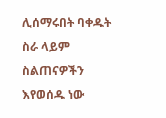ሊሰማሩበት ባቀዱት ስራ ላይም ስልጠናዎችን እየወሰዱ ነው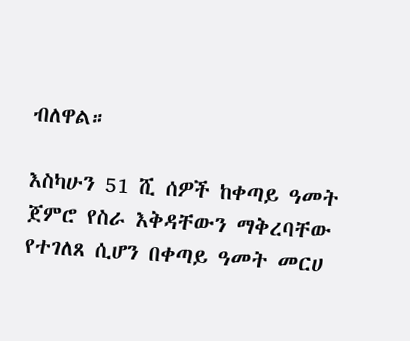ብለዋል።

እስካሁን 51 ሺ ሰዎች ከቀጣይ ዓመት ጀምሮ የስራ እቅዳቸውን ማቅረባቸው የተገለጸ ሲሆን በቀጣይ ዓመት መርሀ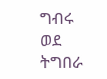ግብሩ ወደ ትግበራ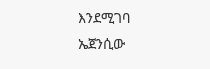እንደሚገባ  ኤጀንሲው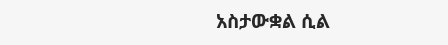አስታውቋል ሲል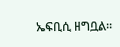ኤፍቢሲ ዘግቧል።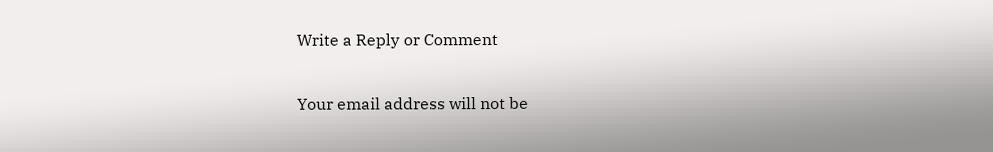Write a Reply or Comment

Your email address will not be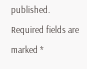published. Required fields are marked *